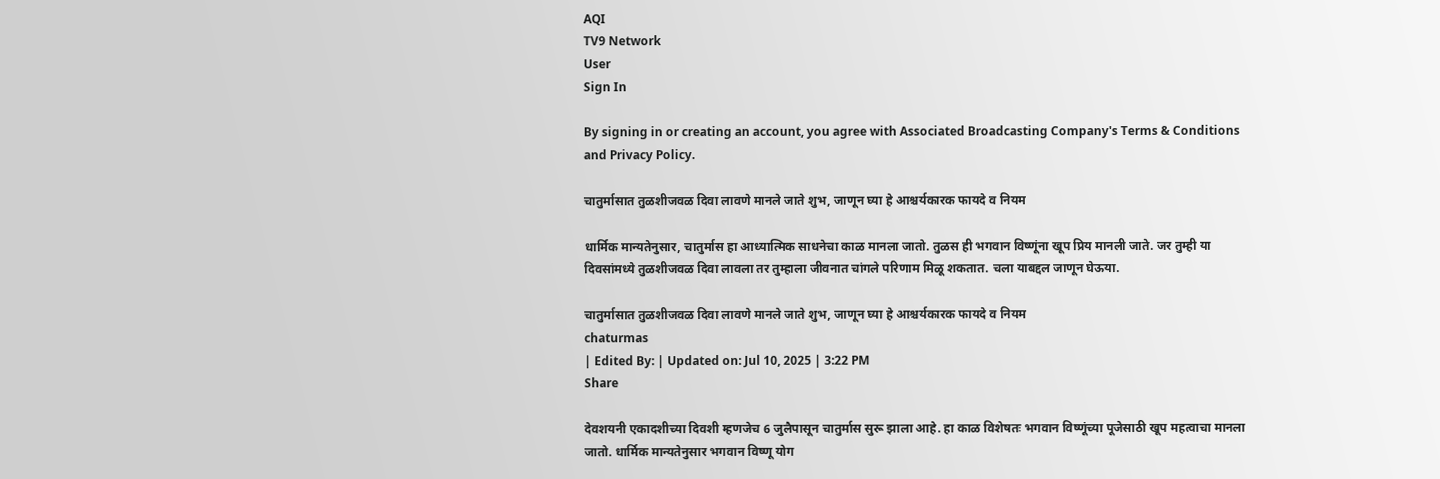AQI
TV9 Network
User
Sign In

By signing in or creating an account, you agree with Associated Broadcasting Company's Terms & Conditions and Privacy Policy.

चातुर्मासात तुळशीजवळ दिवा लावणे मानले जाते शुभ, जाणून घ्या हे आश्चर्यकारक फायदे व नियम

धार्मिक मान्यतेनुसार, चातुर्मास हा आध्यात्मिक साधनेचा काळ मानला जातो. तुळस ही भगवान विष्णूंना खूप प्रिय मानली जाते. जर तुम्ही या दिवसांमध्ये तुळशीजवळ दिवा लावला तर तुम्हाला जीवनात चांगले परिणाम मिळू शकतात. चला याबद्दल जाणून घेऊया.

चातुर्मासात तुळशीजवळ दिवा लावणे मानले जाते शुभ, जाणून घ्या हे आश्चर्यकारक फायदे व नियम
chaturmas
| Edited By: | Updated on: Jul 10, 2025 | 3:22 PM
Share

देवशयनी एकादशीच्या दिवशी म्हणजेच 6 जुलैपासून चातुर्मास सुरू झाला आहे. हा काळ विशेषतः भगवान विष्णूंच्या पूजेसाठी खूप महत्वाचा मानला जातो. धार्मिक मान्यतेनुसार भगवान विष्णू योग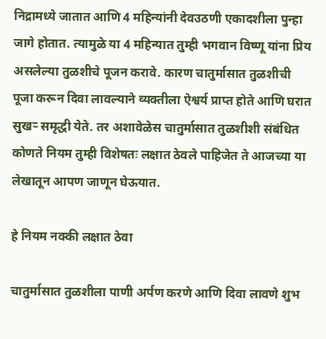निद्रामध्ये जातात आणि 4 महिन्यांनी देवउठणी एकादशीला पुन्हा जागे होतात. त्यामुळे या 4 महिन्यात तुम्ही भगवान विष्णू यांना प्रिय असलेल्या तुळशीचे पूजन करावे. कारण चातुर्मासात तुळशीची पूजा करून दिवा लावल्याने व्यक्तीला ऐश्वर्य प्राप्त होते आणि घरात सुखऱ्‍ समृद्धी येते. तर अशावेळेस चातुर्मासात तुळशीशी संबंधित कोणते नियम तुम्ही विशेषतः लक्षात ठेवले पाहिजेत ते आजच्या या लेखातून आपण जाणून घेऊयात.

हे नियम नक्की लक्षात ठेवा

चातुर्मासात तुळशीला पाणी अर्पण करणे आणि दिवा लावणे शुभ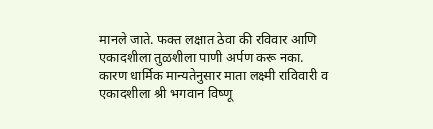मानले जाते. फक्त लक्षात ठेवा की रविवार आणि एकादशीला तुळशीला पाणी अर्पण करू नका. कारण धार्मिक मान्यतेनुसार माता लक्ष्मी राविवारी व एकादशीला श्री भगवान विष्णू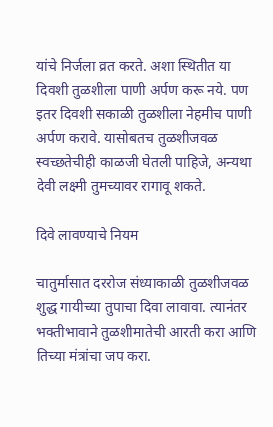यांचे निर्जला व्रत करते. अशा स्थितीत या दिवशी तुळशीला पाणी अर्पण करू नये. पण इतर दिवशी सकाळी तुळशीला नेहमीच पाणी अर्पण करावे. यासोबतच तुळशीजवळ स्वच्छतेचीही काळजी घेतली पाहिजे, अन्यथा देवी लक्ष्मी तुमच्यावर रागावू शकते.

दिवे लावण्याचे नियम

चातुर्मासात दररोज संध्याकाळी तुळशीजवळ शुद्ध गायीच्या तुपाचा दिवा लावावा. त्यानंतर भक्तीभावाने तुळशीमातेची आरती करा आणि तिच्या मंत्रांचा जप करा.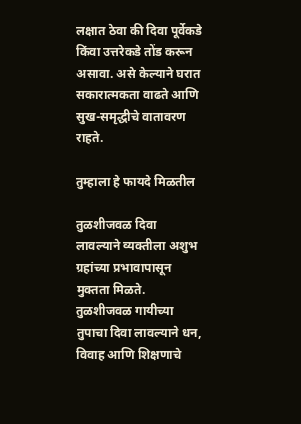लक्षात ठेवा की दिवा पूर्वेकडे किंवा उत्तरेकडे तोंड करून असावा. असे केल्याने घरात सकारात्मकता वाढते आणि सुख-समृद्धीचे वातावरण राहते.

तुम्हाला हे फायदे मिळतील

तुळशीजवळ दिवा लावल्याने व्यक्तीला अशुभ ग्रहांच्या प्रभावापासून मुक्तता मिळते. तुळशीजवळ गायीच्या तुपाचा दिवा लावल्याने धन, विवाह आणि शिक्षणाचे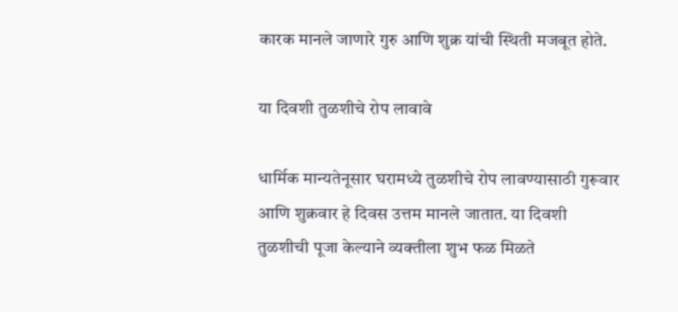कारक मानले जाणारे गुरु आणि शुक्र यांची स्थिती मजबूत होते.

या दिवशी तुळशीचे रोप लावावे

धार्मिक मान्यतेनूसार घरामध्ये तुळशीचे रोप लावण्यासाठी गुरूवार आणि शुक्रवार हे दिवस उत्तम मानले जातात. या दिवशी तुळशीची पूजा केल्याने व्यक्तीला शुभ फळ मिळते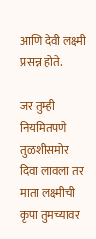आणि देवी लक्ष्मी प्रसन्न होते.

जर तुम्ही नियमितपणे तुळशीसमोर दिवा लावला तर माता लक्ष्मीची कृपा तुमच्यावर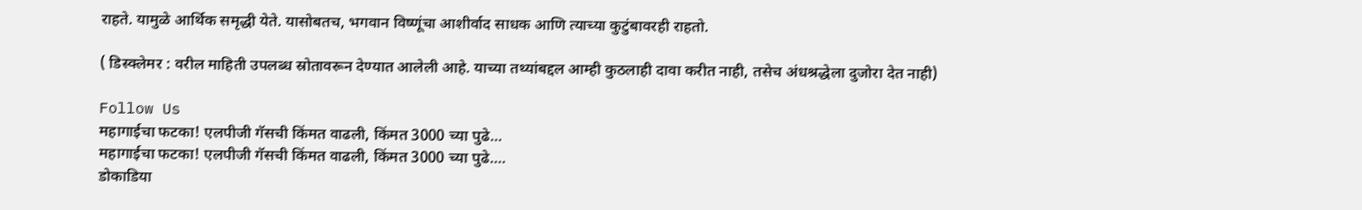राहते. यामुळे आर्थिक समृद्धी येते. यासोबतच, भगवान विष्णूंचा आशीर्वाद साधक आणि त्याच्या कुटुंबावरही राहतो.

( डिस्क्लेमर : वरील माहिती उपलब्ध स्रोतावरून देण्यात आलेली आहे. याच्या तथ्यांबद्दल आम्ही कुठलाही दावा करीत नाही, तसेच अंधश्रद्धेला दुजोरा देत नाही)

Follow Us
महागाईचा फटका! एलपीजी गॅसची किंमत वाढली, किंमत 3000 च्या पुढे...
महागाईचा फटका! एलपीजी गॅसची किंमत वाढली, किंमत 3000 च्या पुढे....
डोकाडिया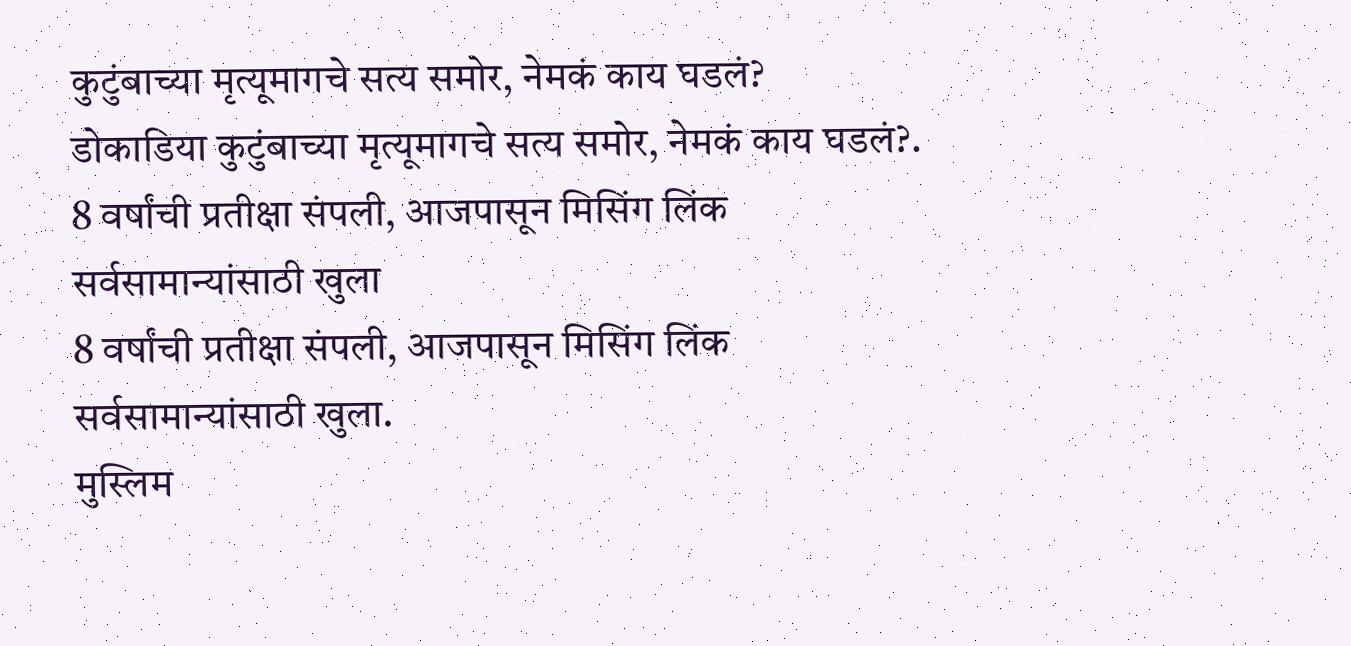कुटुंबाच्या मृत्यूमागचे सत्य समोर, नेमकं काय घडलं?
डोकाडिया कुटुंबाच्या मृत्यूमागचे सत्य समोर, नेमकं काय घडलं?.
8 वर्षांची प्रतीक्षा संपली, आजपासून मिसिंग लिंक सर्वसामान्यांसाठी खुला
8 वर्षांची प्रतीक्षा संपली, आजपासून मिसिंग लिंक सर्वसामान्यांसाठी खुला.
मुस्लिम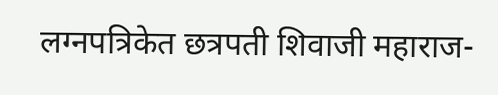लग्नपत्रिकेत छत्रपती शिवाजी महाराज-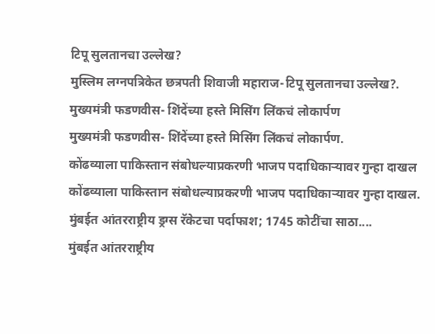टिपू सुलतानचा उल्लेख?
मुस्लिम लग्नपत्रिकेत छत्रपती शिवाजी महाराज-टिपू सुलतानचा उल्लेख?.
मुख्यमंत्री फडणवीस- शिंदेंच्या हस्ते मिसिंग लिंकचं लोकार्पण
मुख्यमंत्री फडणवीस- शिंदेंच्या हस्ते मिसिंग लिंकचं लोकार्पण.
कोंढव्याला पाकिस्तान संबोधल्याप्रकरणी भाजप पदाधिकाऱ्यावर गुन्हा दाखल
कोंढव्याला पाकिस्तान संबोधल्याप्रकरणी भाजप पदाधिकाऱ्यावर गुन्हा दाखल.
मुंबईत आंतरराष्ट्रीय ड्रग्स रॅकेटचा पर्दाफाश; 1745 कोटींचा साठा....
मुंबईत आंतरराष्ट्रीय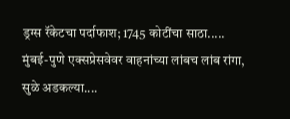ड्रग्स रॅकेटचा पर्दाफाश; 1745 कोटींचा साठा.....
मुंबई-पुणे एक्सप्रेसवेवर वाहनांच्या लांबच लांब रांगा, सुळे अडकल्या....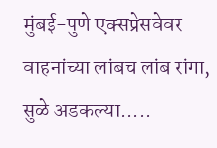मुंबई-पुणे एक्सप्रेसवेवर वाहनांच्या लांबच लांब रांगा, सुळे अडकल्या.....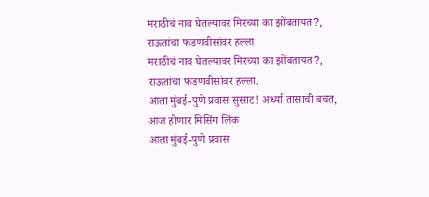मराठीचं नाव घेतल्यावर मिरच्या का झोंबतायत?, राऊतांचा फडणवीसांवर हल्ला
मराठीचं नाव घेतल्यावर मिरच्या का झोंबतायत?, राऊतांचा फडणवीसांवर हल्ला.
आता मुंबई-पुणे प्रवास सुसाट! अर्ध्या तासाची बचत, आज होणार मिसिंग लिंक
आता मुंबई-पुणे प्रवास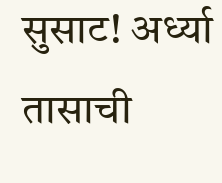सुसाट! अर्ध्या तासाची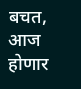बचत, आज होणार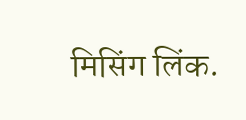मिसिंग लिंक.